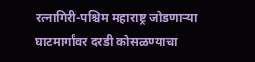रत्नागिरी-पश्चिम महाराष्ट्र जोडणाऱ्या घाटमार्गांवर दरडी कोसळण्याचा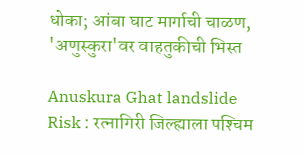धोका; आंबा घाट मार्गाची चाळण, 'अणुस्कुरा'वर वाहतुकीची भिस्त

Anuskura Ghat landslide Risk : रत्नागिरी जिल्ह्याला पश्‍चिम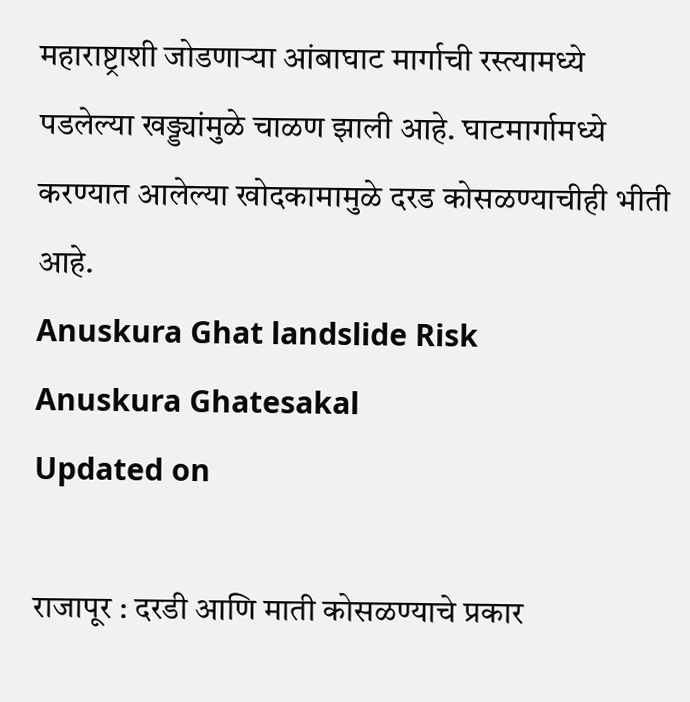महाराष्ट्राशी जोडणाऱ्‍या आंबाघाट मार्गाची रस्त्यामध्ये पडलेल्या खड्ड्यांमुळे चाळण झाली आहे. घाटमार्गामध्ये करण्यात आलेल्या खोदकामामुळे दरड कोसळण्याचीही भीती आहे.
Anuskura Ghat landslide Risk
Anuskura Ghatesakal
Updated on

राजापूर : दरडी आणि माती कोसळण्याचे प्रकार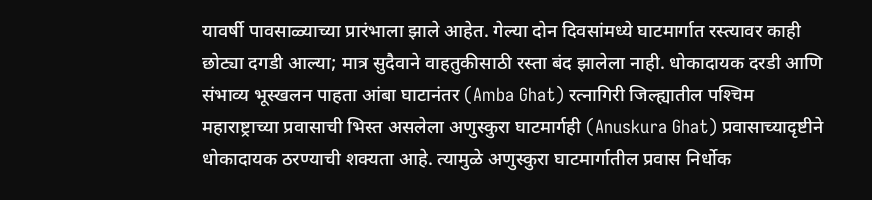यावर्षी पावसाळ्याच्या प्रारंभाला झाले आहेत. गेल्या दोन दिवसांमध्ये घाटमार्गात रस्त्यावर काही छोट्या दगडी आल्या; मात्र सुदैवाने वाहतुकीसाठी रस्ता बंद झालेला नाही. धोकादायक दरडी आणि संभाव्य भूस्खलन पाहता आंबा घाटानंतर (Amba Ghat) रत्नागिरी जिल्ह्यातील पश्‍चिम महाराष्ट्राच्या प्रवासाची भिस्त असलेला अणुस्कुरा घाटमार्गही (Anuskura Ghat) प्रवासाच्यादृष्टीने धोकादायक ठरण्याची शक्यता आहे. त्यामुळे अणुस्कुरा घाटमार्गातील प्रवास निर्धोक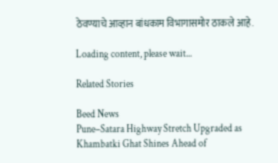ठेवण्याचे आव्हान बांधकाम विभागासमोर ठाकले आहे.

Loading content, please wait...

Related Stories

Beed News
Pune–Satara Highway Stretch Upgraded as Khambatki Ghat Shines Ahead of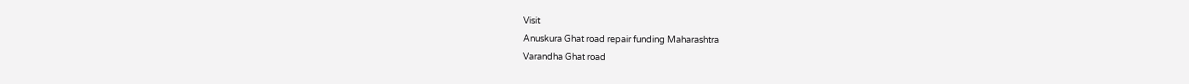Visit
Anuskura Ghat road repair funding Maharashtra
Varandha Ghat road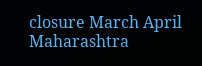closure March April Maharashtra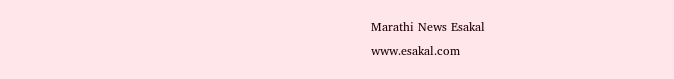Marathi News Esakal
www.esakal.com